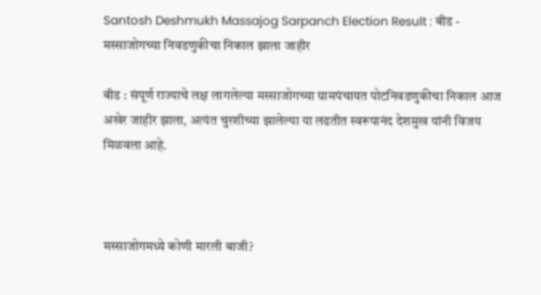Santosh Deshmukh Massajog Sarpanch Election Result : बीड - मस्साजोगच्या निवडणुकीचा निकाल झाला जाहीर

बीड : संपूर्ण राज्याचे लक्ष लागलेल्या मस्साजोगच्या ग्रामपंचायत पोटनिवडणुकीचा निकाल आज अखेर जाहीर झाला, अत्यंत चुरशीच्या झालेल्या या लढतीत स्वरूपानंद देशमुख यांनी विजय मिळवला आहे.



मस्साजोगमध्ये कोणी मारली बाजी?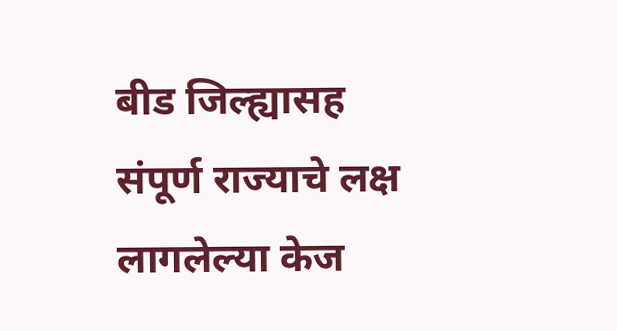बीड जिल्ह्यासह संपूर्ण राज्याचे लक्ष लागलेल्या केज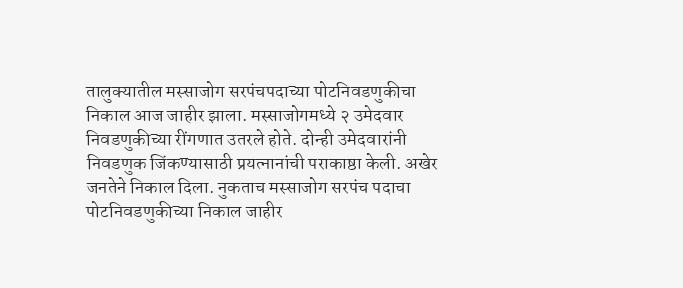तालुक्यातील मस्साजोग सरपंचपदाच्या पोटनिवडणुकीचा निकाल आज जाहीर झाला. मस्साजोगमध्ये २ उमेदवार निवडणुकीच्या रींगणात उतरले होते. दोन्ही उमेदवारांनी निवडणुक जिंकण्यासाठी प्रयत्नानांची पराकाष्ठा केली. अखेर जनतेने निकाल दिला. नुकताच मस्साजोग सरपंच पदाचा पोटनिवडणुकीच्या निकाल जाहीर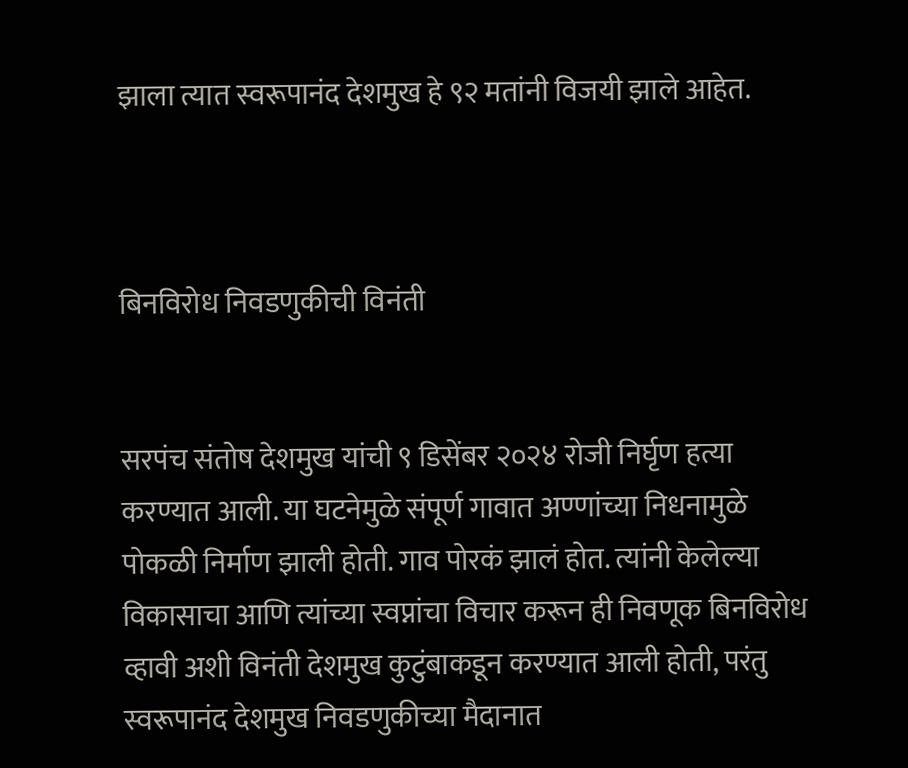झाला त्यात स्वरूपानंद देशमुख हे ९२ मतांनी विजयी झाले आहेत.



बिनविरोध निवडणुकीची विनंती


सरपंच संतोष देशमुख यांची ९ डिसेंबर २०२४ रोजी निर्घृण हत्या करण्यात आली. या घटनेमुळे संपूर्ण गावात अण्णांच्या निधनामुळे पोकळी निर्माण झाली होती. गाव पोरकं झालं होत. त्यांनी केलेल्या विकासाचा आणि त्यांच्या स्वप्नांचा विचार करून ही निवणूक बिनविरोध व्हावी अशी विनंती देशमुख कुटुंबाकडून करण्यात आली होती, परंतु स्वरूपानंद देशमुख निवडणुकीच्या मैदानात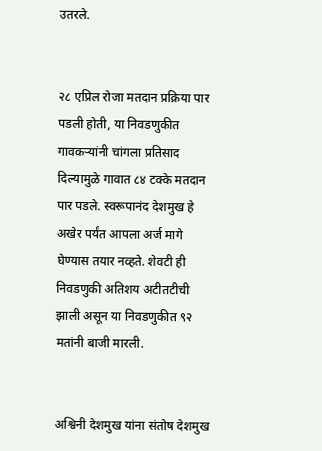उतरले.


२८ एप्रिल रोजा मतदान प्रक्रिया पार पडली होती, या निवडणुकीत गावकऱ्यांनी चांगला प्रतिसाद दिल्यामुळे गावात ८४ टक्के मतदान पार पडले. स्वरूपानंद देशमुख हे अखेर पर्यंत आपला अर्ज मागे घेण्यास तयार नव्हते. शेवटी ही निवडणुकी अतिशय अटीतटीची झाली असून या निवडणुकीत ९२ मतांनी बाजी मारली.


अश्विनी देशमुख यांना संतोष देशमुख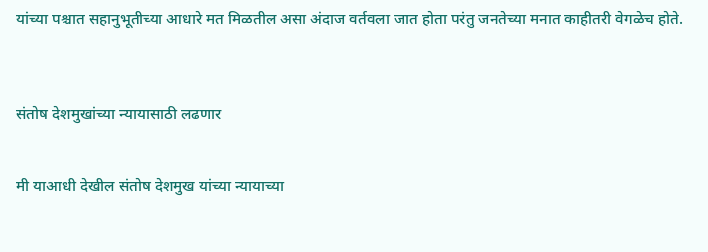यांच्या पश्चात सहानुभूतीच्या आधारे मत मिळतील असा अंदाज वर्तवला जात होता परंतु जनतेच्या मनात काहीतरी वेगळेच होते.



संतोष देशमुखांच्या न्यायासाठी लढणार


मी याआधी देखील संतोष देशमुख यांच्या न्यायाच्या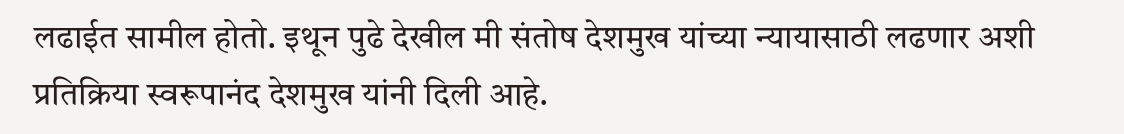लढाईत सामील होतो. इथून पुढे देखील मी संतोष देशमुख यांच्या न्यायासाठी लढणार अशी प्रतिक्रिया स्वरूपानंद देशमुख यांनी दिली आहे.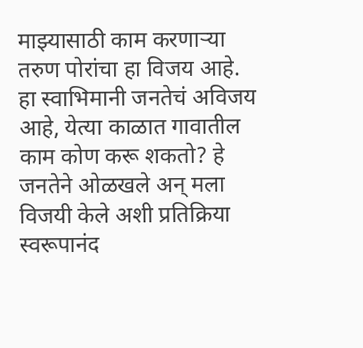माझ्यासाठी काम करणाऱ्या तरुण पोरांचा हा विजय आहे. हा स्वाभिमानी जनतेचं अविजय आहे, येत्या काळात गावातील काम कोण करू शकतो? हे जनतेने ओळखले अन् मला विजयी केले अशी प्रतिक्रिया स्वरूपानंद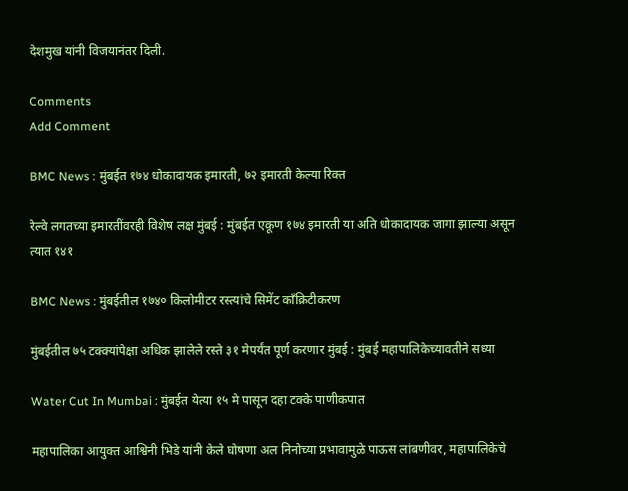देशमुख यांनी विजयानंतर दिली.

Comments
Add Comment

BMC News : मुंबईत १७४ धोकादायक इमारती, ७२ इमारती केल्या रिक्त

रेल्वे लगतच्या इमारतींवरही विशेष लक्ष मुंबई : मुंबईत एकूण १७४ इमारती या अति धोकादायक जागा झाल्या असून त्यात १४१

BMC News : मुंबईतील १७४० किलोमीटर रस्त्यांचे सिमेंट काँक्रिटीकरण

मुंबईतील ७५ टक्क्यांपेक्षा अधिक झालेले रस्ते ३१ मेपर्यंत पूर्ण करणार मुंबई : मुंबई महापालिकेच्यावतीने सध्या

Water Cut In Mumbai : मुंबईत येत्या १५ मे पासून दहा टक्के पाणीकपात

महापालिका आयुक्त आश्विनी भिडे यांनी केले घोषणा अल निनोच्या प्रभावामुळे पाऊस लांबणीवर, महापालिकेचे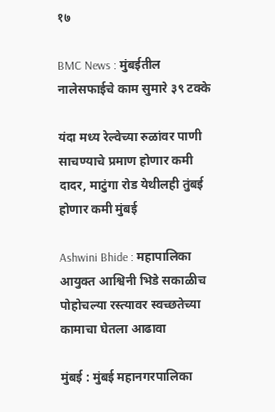१७

BMC News : मुंबईतील नालेसफाईचे काम सुमारे ३९ टक्के

यंदा मध्य रेल्वेच्या रुळांवर पाणी साचण्याचे प्रमाण होणार कमी दादर, माटुंगा रोड येथीलही तुंबई होणार कमी मुंबई

Ashwini Bhide : महापालिका आयुक्त आश्विनी भिडे सकाळीच पोहोचल्या रस्त्यावर स्वच्छतेच्या कामाचा घेतला आढावा

मुंबई : मुंबई महानगरपालिका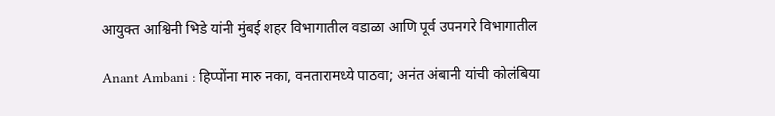आयुक्त आश्विनी भिडे यांनी मुंबई शहर विभागातील वडाळा आणि पूर्व उपनगरे विभागातील

Anant Ambani : हिप्पोंना मारु नका, वनतारामध्ये पाठवा; अनंत अंबानी यांची कोलंबिया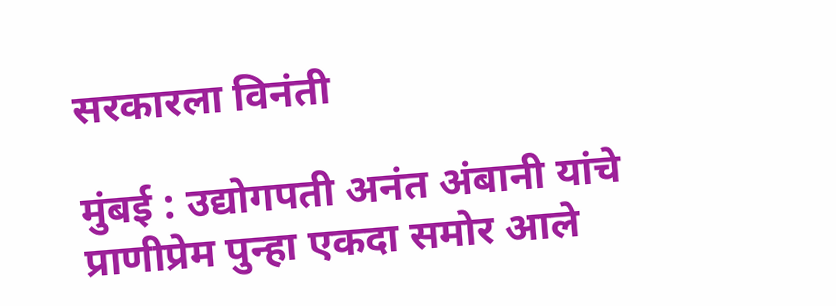सरकारला विनंती

मुंबई : उद्योगपती अनंत अंबानी यांचे प्राणीप्रेम पुन्हा एकदा समोर आले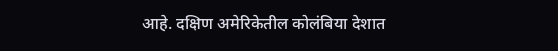आहे. दक्षिण अमेरिकेतील कोलंबिया देशात